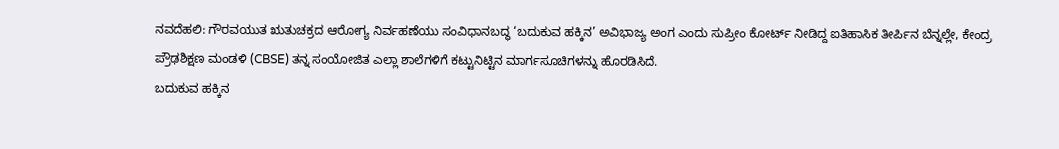ನವದೆಹಲಿ: ಗೌರವಯುತ ಋತುಚಕ್ರದ ಆರೋಗ್ಯ ನಿರ್ವಹಣೆಯು ಸಂವಿಧಾನಬದ್ಧ ‘ಬದುಕುವ ಹಕ್ಕಿನ’ ಅವಿಭಾಜ್ಯ ಅಂಗ ಎಂದು ಸುಪ್ರೀಂ ಕೋರ್ಟ್ ನೀಡಿದ್ದ ಐತಿಹಾಸಿಕ ತೀರ್ಪಿನ ಬೆನ್ನಲ್ಲೇ, ಕೇಂದ್ರ ಪ್ರೌಢಶಿಕ್ಷಣ ಮಂಡಳಿ (CBSE) ತನ್ನ ಸಂಯೋಜಿತ ಎಲ್ಲಾ ಶಾಲೆಗಳಿಗೆ ಕಟ್ಟುನಿಟ್ಟಿನ ಮಾರ್ಗಸೂಚಿಗಳನ್ನು ಹೊರಡಿಸಿದೆ.
ಬದುಕುವ ಹಕ್ಕಿನ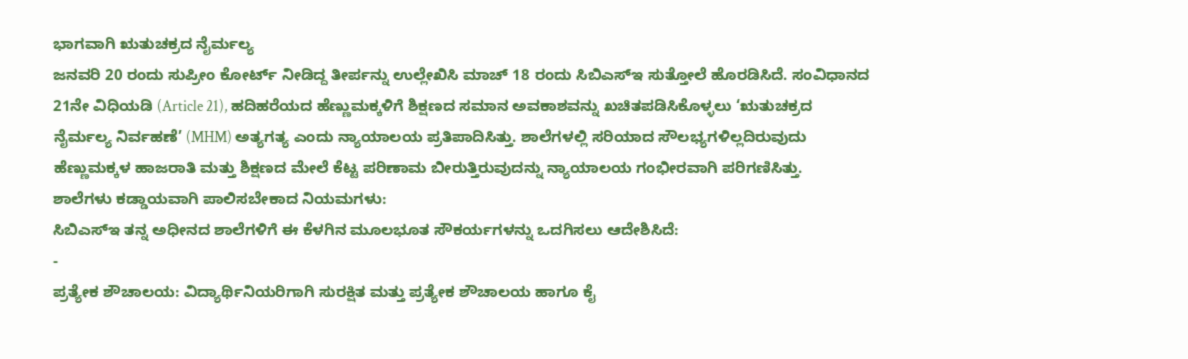ಭಾಗವಾಗಿ ಋತುಚಕ್ರದ ನೈರ್ಮಲ್ಯ
ಜನವರಿ 20 ರಂದು ಸುಪ್ರೀಂ ಕೋರ್ಟ್ ನೀಡಿದ್ದ ತೀರ್ಪನ್ನು ಉಲ್ಲೇಖಿಸಿ ಮಾಚ್ 18 ರಂದು ಸಿಬಿಎಸ್ಇ ಸುತ್ತೋಲೆ ಹೊರಡಿಸಿದೆ. ಸಂವಿಧಾನದ 21ನೇ ವಿಧಿಯಡಿ (Article 21), ಹದಿಹರೆಯದ ಹೆಣ್ಣುಮಕ್ಕಳಿಗೆ ಶಿಕ್ಷಣದ ಸಮಾನ ಅವಕಾಶವನ್ನು ಖಚಿತಪಡಿಸಿಕೊಳ್ಳಲು ‘ಋತುಚಕ್ರದ ನೈರ್ಮಲ್ಯ ನಿರ್ವಹಣೆ’ (MHM) ಅತ್ಯಗತ್ಯ ಎಂದು ನ್ಯಾಯಾಲಯ ಪ್ರತಿಪಾದಿಸಿತ್ತು. ಶಾಲೆಗಳಲ್ಲಿ ಸರಿಯಾದ ಸೌಲಭ್ಯಗಳಿಲ್ಲದಿರುವುದು ಹೆಣ್ಣುಮಕ್ಕಳ ಹಾಜರಾತಿ ಮತ್ತು ಶಿಕ್ಷಣದ ಮೇಲೆ ಕೆಟ್ಟ ಪರಿಣಾಮ ಬೀರುತ್ತಿರುವುದನ್ನು ನ್ಯಾಯಾಲಯ ಗಂಭೀರವಾಗಿ ಪರಿಗಣಿಸಿತ್ತು.
ಶಾಲೆಗಳು ಕಡ್ಡಾಯವಾಗಿ ಪಾಲಿಸಬೇಕಾದ ನಿಯಮಗಳು:
ಸಿಬಿಎಸ್ಇ ತನ್ನ ಅಧೀನದ ಶಾಲೆಗಳಿಗೆ ಈ ಕೆಳಗಿನ ಮೂಲಭೂತ ಸೌಕರ್ಯಗಳನ್ನು ಒದಗಿಸಲು ಆದೇಶಿಸಿದೆ:
-
ಪ್ರತ್ಯೇಕ ಶೌಚಾಲಯ: ವಿದ್ಯಾರ್ಥಿನಿಯರಿಗಾಗಿ ಸುರಕ್ಷಿತ ಮತ್ತು ಪ್ರತ್ಯೇಕ ಶೌಚಾಲಯ ಹಾಗೂ ಕೈ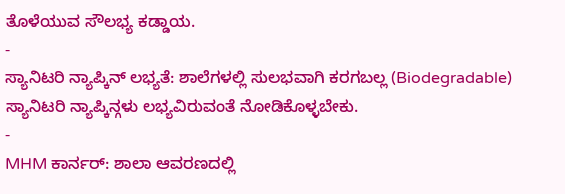ತೊಳೆಯುವ ಸೌಲಭ್ಯ ಕಡ್ಡಾಯ.
-
ಸ್ಯಾನಿಟರಿ ನ್ಯಾಪ್ಕಿನ್ ಲಭ್ಯತೆ: ಶಾಲೆಗಳಲ್ಲಿ ಸುಲಭವಾಗಿ ಕರಗಬಲ್ಲ (Biodegradable) ಸ್ಯಾನಿಟರಿ ನ್ಯಾಪ್ಕಿನ್ಗಳು ಲಭ್ಯವಿರುವಂತೆ ನೋಡಿಕೊಳ್ಳಬೇಕು.
-
MHM ಕಾರ್ನರ್: ಶಾಲಾ ಆವರಣದಲ್ಲಿ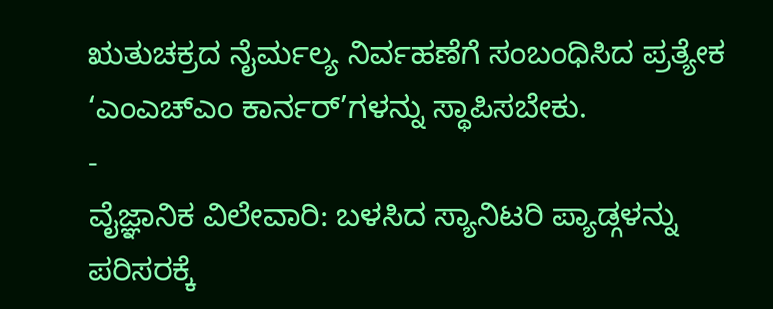ಋತುಚಕ್ರದ ನೈರ್ಮಲ್ಯ ನಿರ್ವಹಣೆಗೆ ಸಂಬಂಧಿಸಿದ ಪ್ರತ್ಯೇಕ ‘ಎಂಎಚ್ಎಂ ಕಾರ್ನರ್’ಗಳನ್ನು ಸ್ಥಾಪಿಸಬೇಕು.
-
ವೈಜ್ಞಾನಿಕ ವಿಲೇವಾರಿ: ಬಳಸಿದ ಸ್ಯಾನಿಟರಿ ಪ್ಯಾಡ್ಗಳನ್ನು ಪರಿಸರಕ್ಕೆ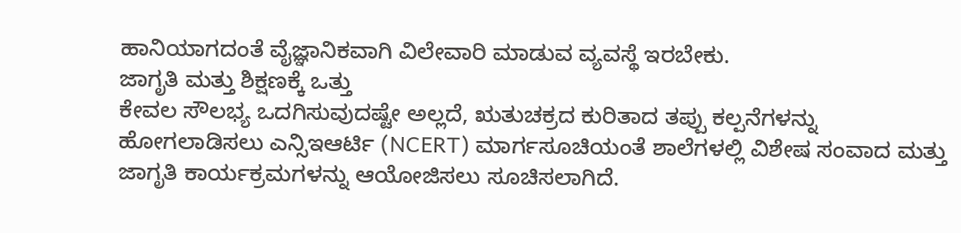ಹಾನಿಯಾಗದಂತೆ ವೈಜ್ಞಾನಿಕವಾಗಿ ವಿಲೇವಾರಿ ಮಾಡುವ ವ್ಯವಸ್ಥೆ ಇರಬೇಕು.
ಜಾಗೃತಿ ಮತ್ತು ಶಿಕ್ಷಣಕ್ಕೆ ಒತ್ತು
ಕೇವಲ ಸೌಲಭ್ಯ ಒದಗಿಸುವುದಷ್ಟೇ ಅಲ್ಲದೆ, ಋತುಚಕ್ರದ ಕುರಿತಾದ ತಪ್ಪು ಕಲ್ಪನೆಗಳನ್ನು ಹೋಗಲಾಡಿಸಲು ಎನ್ಸಿಇಆರ್ಟಿ (NCERT) ಮಾರ್ಗಸೂಚಿಯಂತೆ ಶಾಲೆಗಳಲ್ಲಿ ವಿಶೇಷ ಸಂವಾದ ಮತ್ತು ಜಾಗೃತಿ ಕಾರ್ಯಕ್ರಮಗಳನ್ನು ಆಯೋಜಿಸಲು ಸೂಚಿಸಲಾಗಿದೆ.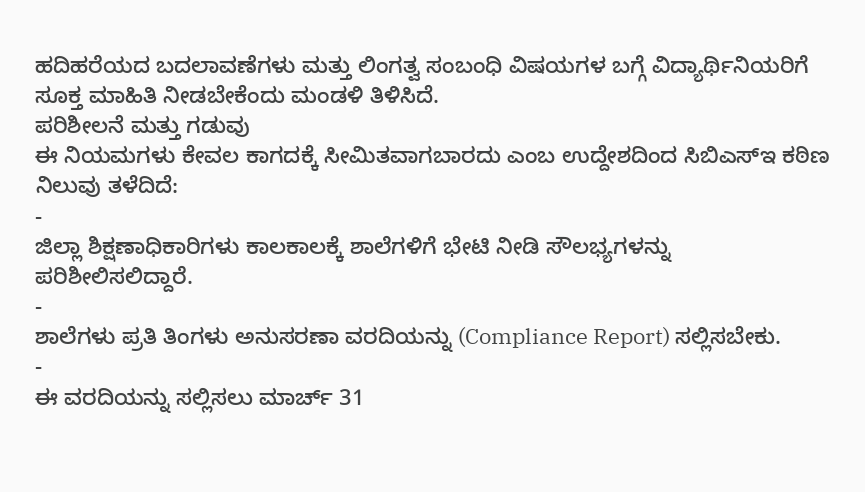ಹದಿಹರೆಯದ ಬದಲಾವಣೆಗಳು ಮತ್ತು ಲಿಂಗತ್ವ ಸಂಬಂಧಿ ವಿಷಯಗಳ ಬಗ್ಗೆ ವಿದ್ಯಾರ್ಥಿನಿಯರಿಗೆ ಸೂಕ್ತ ಮಾಹಿತಿ ನೀಡಬೇಕೆಂದು ಮಂಡಳಿ ತಿಳಿಸಿದೆ.
ಪರಿಶೀಲನೆ ಮತ್ತು ಗಡುವು
ಈ ನಿಯಮಗಳು ಕೇವಲ ಕಾಗದಕ್ಕೆ ಸೀಮಿತವಾಗಬಾರದು ಎಂಬ ಉದ್ದೇಶದಿಂದ ಸಿಬಿಎಸ್ಇ ಕಠಿಣ ನಿಲುವು ತಳೆದಿದೆ:
-
ಜಿಲ್ಲಾ ಶಿಕ್ಷಣಾಧಿಕಾರಿಗಳು ಕಾಲಕಾಲಕ್ಕೆ ಶಾಲೆಗಳಿಗೆ ಭೇಟಿ ನೀಡಿ ಸೌಲಭ್ಯಗಳನ್ನು ಪರಿಶೀಲಿಸಲಿದ್ದಾರೆ.
-
ಶಾಲೆಗಳು ಪ್ರತಿ ತಿಂಗಳು ಅನುಸರಣಾ ವರದಿಯನ್ನು (Compliance Report) ಸಲ್ಲಿಸಬೇಕು.
-
ಈ ವರದಿಯನ್ನು ಸಲ್ಲಿಸಲು ಮಾರ್ಚ್ 31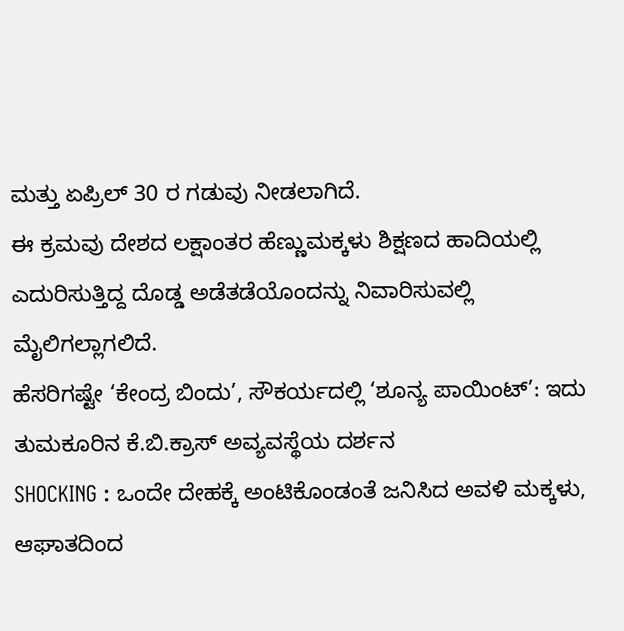ಮತ್ತು ಏಪ್ರಿಲ್ 30 ರ ಗಡುವು ನೀಡಲಾಗಿದೆ.
ಈ ಕ್ರಮವು ದೇಶದ ಲಕ್ಷಾಂತರ ಹೆಣ್ಣುಮಕ್ಕಳು ಶಿಕ್ಷಣದ ಹಾದಿಯಲ್ಲಿ ಎದುರಿಸುತ್ತಿದ್ದ ದೊಡ್ಡ ಅಡೆತಡೆಯೊಂದನ್ನು ನಿವಾರಿಸುವಲ್ಲಿ ಮೈಲಿಗಲ್ಲಾಗಲಿದೆ.
ಹೆಸರಿಗಷ್ಟೇ ‘ಕೇಂದ್ರ ಬಿಂದು’, ಸೌಕರ್ಯದಲ್ಲಿ ‘ಶೂನ್ಯ ಪಾಯಿಂಟ್’: ಇದು ತುಮಕೂರಿನ ಕೆ.ಬಿ.ಕ್ರಾಸ್ ಅವ್ಯವಸ್ಥೆಯ ದರ್ಶನ
SHOCKING : ಒಂದೇ ದೇಹಕ್ಕೆ ಅಂಟಿಕೊಂಡಂತೆ ಜನಿಸಿದ ಅವಳಿ ಮಕ್ಕಳು, ಆಘಾತದಿಂದ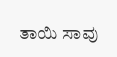ತಾಯಿ ಸಾವು